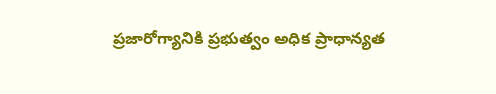ప్రజారోగ్యానికి ప్రభుత్వం అధిక ప్రాధాన్యత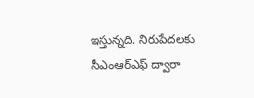ఇస్తున్నది. నిరుపేదలకు సీఎంఆర్ఎఫ్ ద్వారా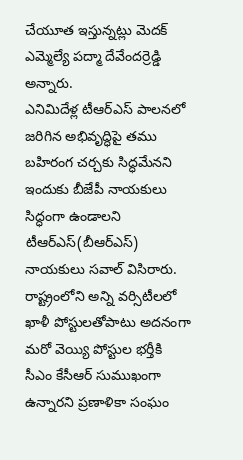చేయూత ఇస్తున్నట్లు మెదక్ ఎమ్మెల్యే పద్మా దేవేందర్రెడ్డి అన్నారు.
ఎనిమిదేళ్ల టీఆర్ఎస్ పాలనలో జరిగిన అభివృద్ధిపై తము బహిరంగ చర్చకు సిద్ధమేనని ఇందుకు బీజేపీ నాయకులు సిద్ధంగా ఉండాలని టీఆర్ఎస్(బీఆర్ఎస్) నాయకులు సవాల్ విసిరారు.
రాష్ట్రంలోని అన్ని వర్సిటీలలో ఖాళీ పోస్టులతోపాటు అదనంగా మరో వెయ్యి పోస్టుల భర్తీకి సీఎం కేసీఆర్ సుముఖంగా ఉన్నారని ప్రణాళికా సంఘం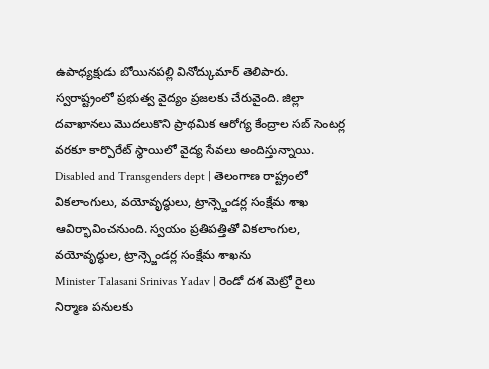ఉపాధ్యక్షుడు బోయినపల్లి వినోద్కుమార్ తెలిపారు.
స్వరాష్ట్రంలో ప్రభుత్వ వైద్యం ప్రజలకు చేరువైంది. జిల్లా దవాఖానలు మొదలుకొని ప్రాథమిక ఆరోగ్య కేంద్రాల సబ్ సెంటర్ల వరకూ కార్పొరేట్ స్థాయిలో వైద్య సేవలు అందిస్తున్నాయి.
Disabled and Transgenders dept | తెలంగాణ రాష్ట్రంలో వికలాంగులు, వయోవృద్ధులు, ట్రాన్స్జెండర్ల సంక్షేమ శాఖ ఆవిర్భావించనుంది. స్వయం ప్రతిపత్తితో వికలాంగుల, వయోవృద్ధుల, ట్రాన్స్జెండర్ల సంక్షేమ శాఖను
Minister Talasani Srinivas Yadav | రెండో దశ మెట్రో రైలు నిర్మాణ పనులకు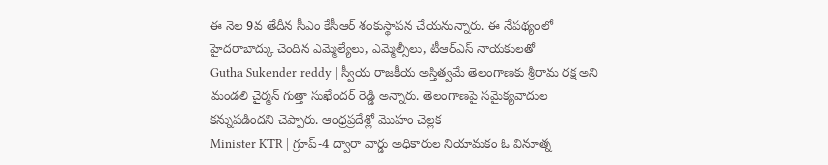ఈ నెల 9వ తేదీన సీఎం కేసీఆర్ శంకుస్థాపన చేయనున్నారు. ఈ నేపథ్యంలో హైదరాబాద్కు చెందిన ఎమ్మెల్యేలు, ఎమ్మెల్సీలు, టీఆర్ఎస్ నాయకులతో
Gutha Sukender reddy | స్వీయ రాజకీయ అస్తిత్వమే తెలంగాణకు శ్రీరామ రక్ష అని మండలి చైర్మన్ గుత్తా సుఖేందర్ రెడ్డి అన్నారు. తెలంగాణపై సమైక్యవాదుల కన్నుపడిందని చెప్పారు. ఆంధ్రప్రదేశ్లో మొహం చెల్లక
Minister KTR | గ్రూప్-4 ద్వారా వార్డు అధికారుల నియామకం ఓ వినూత్న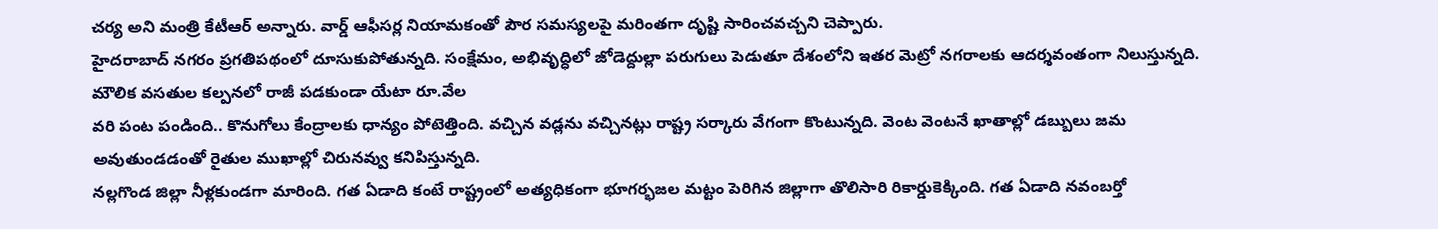చర్య అని మంత్రి కేటీఆర్ అన్నారు. వార్డ్ ఆఫీసర్ల నియామకంతో పౌర సమస్యలపై మరింతగా దృష్టి సారించవచ్చని చెప్పారు.
హైదరాబాద్ నగరం ప్రగతిపథంలో దూసుకుపోతున్నది. సంక్షేమం, అభివృద్ధిలో జోడెద్దుల్లా పరుగులు పెడుతూ దేశంలోని ఇతర మెట్రో నగరాలకు ఆదర్శవంతంగా నిలుస్తున్నది. మౌలిక వసతుల కల్పనలో రాజీ పడకుండా యేటా రూ.వేల
వరి పంట పండింది.. కొనుగోలు కేంద్రాలకు ధాన్యం పోటెత్తింది. వచ్చిన వడ్లను వచ్చినట్లు రాష్ట్ర సర్కారు వేగంగా కొంటున్నది. వెంట వెంటనే ఖాతాల్లో డబ్బులు జమ అవుతుండడంతో రైతుల ముఖాల్లో చిరునవ్వు కనిపిస్తున్నది.
నల్లగొండ జిల్లా నీళ్లకుండగా మారింది. గత ఏడాది కంటే రాష్ట్రంలో అత్యధికంగా భూగర్భజల మట్టం పెరిగిన జిల్లాగా తొలిసారి రికార్డుకెక్కింది. గత ఏడాది నవంబర్తో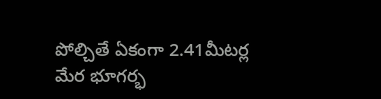పోల్చితే ఏకంగా 2.41మీటర్ల మేర భూగర్భ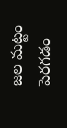జల మట్టం పెరగడం